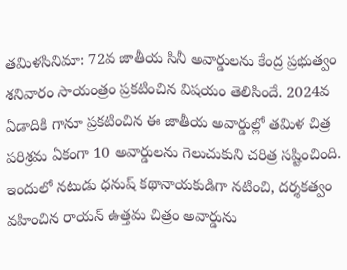తమిళసినిమా: 72వ జాతీయ సినీ అవార్డులను కేంద్ర ప్రభుత్వం శనివారం సాయంత్రం ప్రకటించిన విషయం తెలిసిందే. 2024వ ఏడాదికి గానూ ప్రకటించిన ఈ జాతీయ అవార్డుల్లో తమిళ చిత్ర పరిశ్రమ ఏకంగా 10 అవార్డులను గెలుచుకుని చరిత్ర సష్టించింది.
ఇందులో నటుడు ధనుష్ కథానాయకుడిగా నటించి, దర్శకత్వం వహించిన రాయన్ ఉత్తమ చిత్రం అవార్డును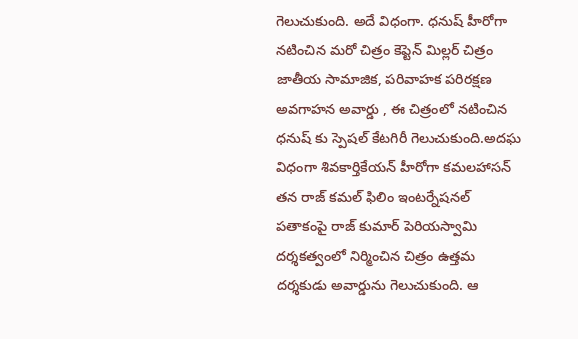గెలుచుకుంది. అదే విధంగా. ధనుష్ హీరోగా నటించిన మరో చిత్రం కెప్టెన్ మిల్లర్ చిత్రం జాతీయ సామాజిక, పరివాహక పరిరక్షణ అవగాహన అవార్డు , ఈ చిత్రంలో నటించిన ధనుష్ కు స్పెషల్ కేటగిరీ గెలుచుకుంది.అదఘ విధంగా శివకార్తికేయన్ హీరోగా కమలహాసన్ తన రాజ్ కమల్ ఫిలిం ఇంటర్నేషనల్ పతాకంపై రాజ్ కుమార్ పెరియస్వామి దర్శకత్వంలో నిర్మించిన చిత్రం ఉత్తమ దర్శకుడు అవార్డును గెలుచుకుంది. ఆ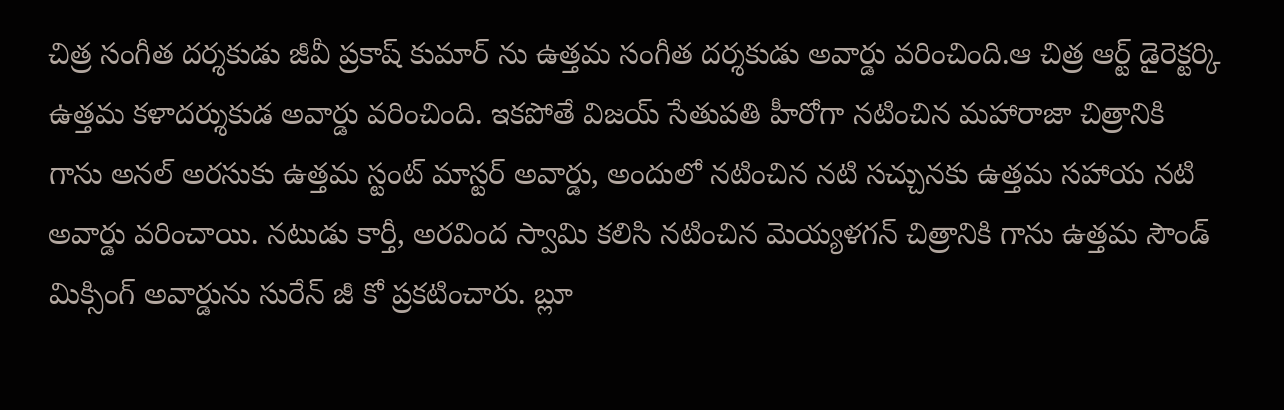చిత్ర సంగీత దర్శకుడు జీవీ ప్రకాష్ కుమార్ ను ఉత్తమ సంగీత దర్శకుడు అవార్డు వరించింది.ఆ చిత్ర ఆర్ట్ డైరెక్టర్కి ఉత్తమ కళాదర్శుకుడ అవార్డు వరించింది. ఇకపోతే విజయ్ సేతుపతి హీరోగా నటించిన మహారాజా చిత్రానికి గాను అనల్ అరసుకు ఉత్తమ స్టంట్ మాస్టర్ అవార్డు, అందులో నటించిన నటి సచ్చునకు ఉత్తమ సహాయ నటి అవార్డు వరించాయి. నటుడు కార్తీ, అరవింద స్వామి కలిసి నటించిన మెయ్యళగన్ చిత్రానికి గాను ఉత్తమ సౌండ్ మిక్సింగ్ అవార్డును సురేన్ జీ కో ప్రకటించారు. బ్లూ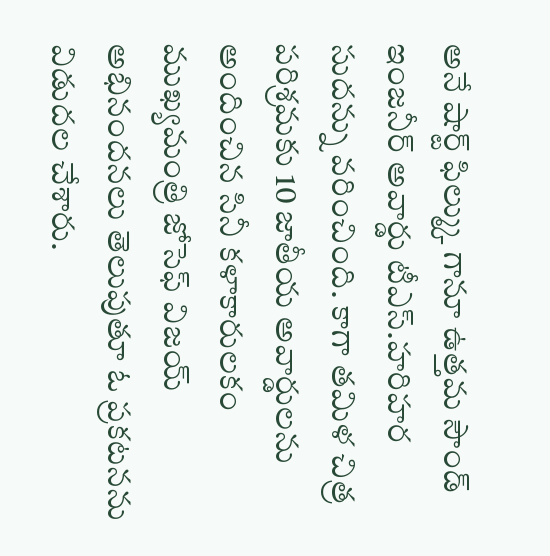అనే షార్ట్ ఫిల్మ్కు గానూ ఉత్తమ సౌండ్ ఇంజనీర్ అవార్డు టీఎస్.హరిహర సుదన్ను వరించింది. కాగా తమిళ చిత్ర పరిశ్రమకు 10 జాతీయ అవార్డులను అందించిన సినీ కళాకారులకం ముఖ్యమంత్రి జోసెఫ్ విజయ్ అభినందనలు తెలుపుతూ ఓ ప్రకటనను విడుదల చేశారు.